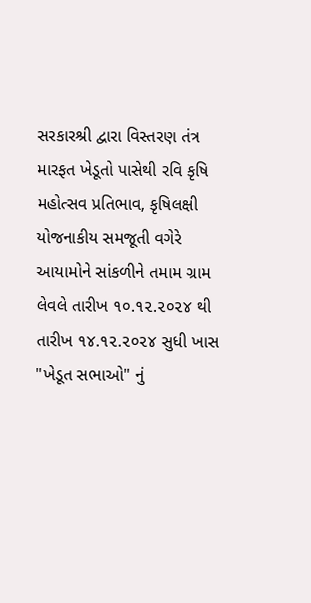સરકારશ્રી દ્વારા વિસ્તરણ તંત્ર મારફત ખેડૂતો પાસેથી રવિ કૃષિ મહોત્સવ પ્રતિભાવ, કૃષિલક્ષી યોજનાકીય સમજૂતી વગેરે આયામોને સાંકળીને તમામ ગ્રામ લેવલે તારીખ ૧૦.૧૨.૨૦૨૪ થી તારીખ ૧૪.૧૨.૨૦૨૪ સુધી ખાસ "ખેડૂત સભાઓ" નું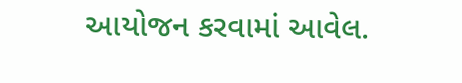આયોજન કરવામાં આવેલ.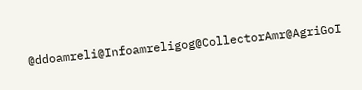@ddoamreli@Infoamreligog@CollectorAmr@AgriGoI